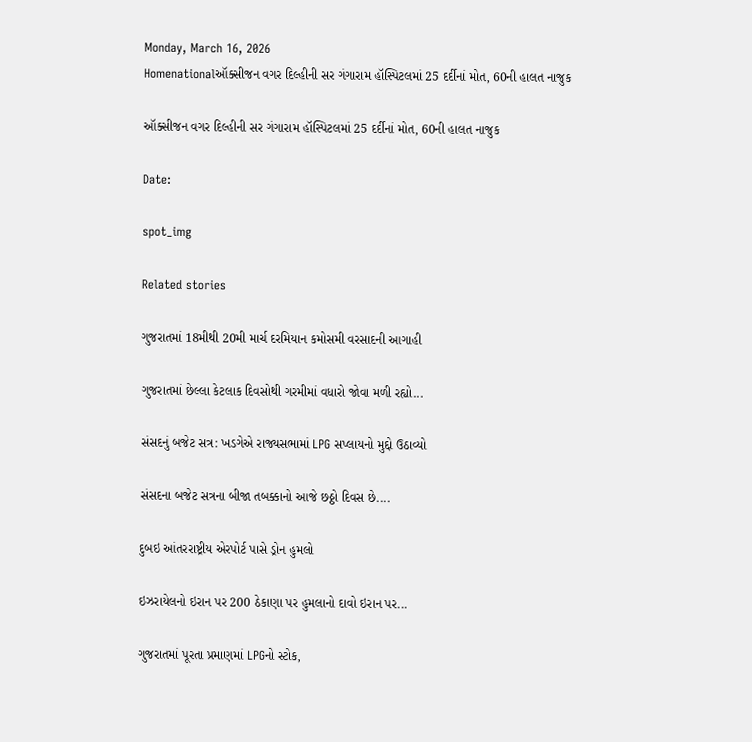Monday, March 16, 2026
Homenationalઑક્સીજન વગર દિલ્હીની સર ગંગારામ હૉસ્પિટલમાં 25 દર્દીનાં મોત, 60ની હાલત નાજુક

ઑક્સીજન વગર દિલ્હીની સર ગંગારામ હૉસ્પિટલમાં 25 દર્દીનાં મોત, 60ની હાલત નાજુક

Date:

spot_img

Related stories

ગુજરાતમાં 18મીથી 20મી માર્ચ દરમિયાન કમોસમી વરસાદની આગાહી

ગુજરાતમાં છેલ્લા કેટલાક દિવસોથી ગરમીમાં વધારો જોવા મળી રહ્યો...

સંસદનું બજેટ સત્ર: ખડગેએ રાજ્યસભામાં LPG સપ્લાયનો મુદ્દો ઉઠાવ્યો

સંસદના બજેટ સત્રના બીજા તબક્કાનો આજે છઠ્ઠો દિવસ છે....

દુબઇ આંતરરાષ્ટ્રીય એરપોર્ટ પાસે ડ્રોન હુમલો

ઇઝરાયેલનો ઇરાન પર 200 ઠેકાણા પર હુમલાનો દાવો ઇરાન પર...

ગુજરાતમાં પૂરતા પ્રમાણમાં LPGનો સ્ટોક,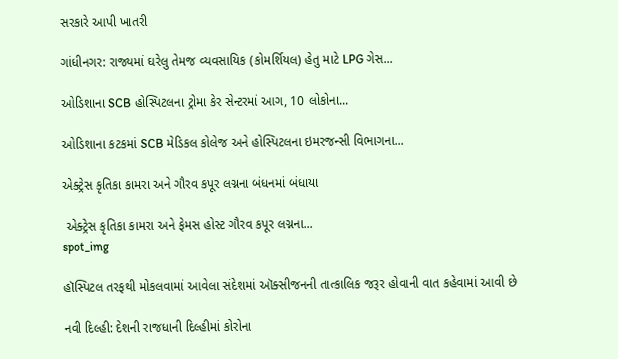સરકારે આપી ખાતરી

ગાંધીનગર: રાજ્યમાં ઘરેલુ તેમજ વ્યવસાયિક (કોમર્શિયલ) હેતુ માટે LPG ગેસ...

ઓડિશાના SCB હોસ્પિટલના ટ્રોમા કેર સેન્ટરમાં આગ, 10 લોકોના...

ઓડિશાના કટકમાં SCB મેડિકલ કોલેજ અને હોસ્પિટલના ઇમરજન્સી વિભાગના...

એક્ટ્રેસ કૃતિકા કામરા અને ગૌરવ કપૂર લગ્નના બંધનમાં બંધાયા

 એક્ટ્રેસ કૃતિકા કામરા અને ફેમસ હોસ્ટ ગૌરવ કપૂર લગ્નના...
spot_img

હૉસ્પિટલ તરફથી મોકલવામાં આવેલા સંદેશમાં ઑક્સીજનની તાત્કાલિક જરૂર હોવાની વાત કહેવામાં આવી છે

નવી દિલ્હી: દેશની રાજધાની દિલ્હીમાં કોરોના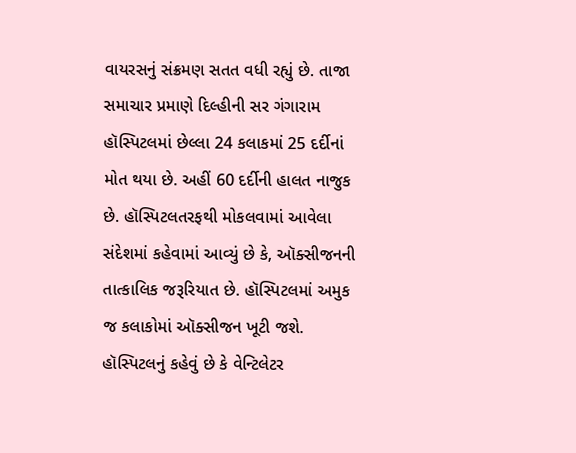વાયરસનું સંક્રમણ સતત વધી રહ્યું છે. તાજા સમાચાર પ્રમાણે દિલ્હીની સર ગંગારામ હૉસ્પિટલમાં છેલ્લા 24 કલાકમાં 25 દર્દીનાં મોત થયા છે. અહીં 60 દર્દીની હાલત નાજુક છે. હૉસ્પિટલતરફથી મોકલવામાં આવેલા સંદેશમાં કહેવામાં આવ્યું છે કે, ઑક્સીજનની તાત્કાલિક જરૂરિયાત છે. હૉસ્પિટલમાં અમુક જ કલાકોમાં ઑક્સીજન ખૂટી જશે. હૉસ્પિટલનું કહેવું છે કે વેન્ટિલેટર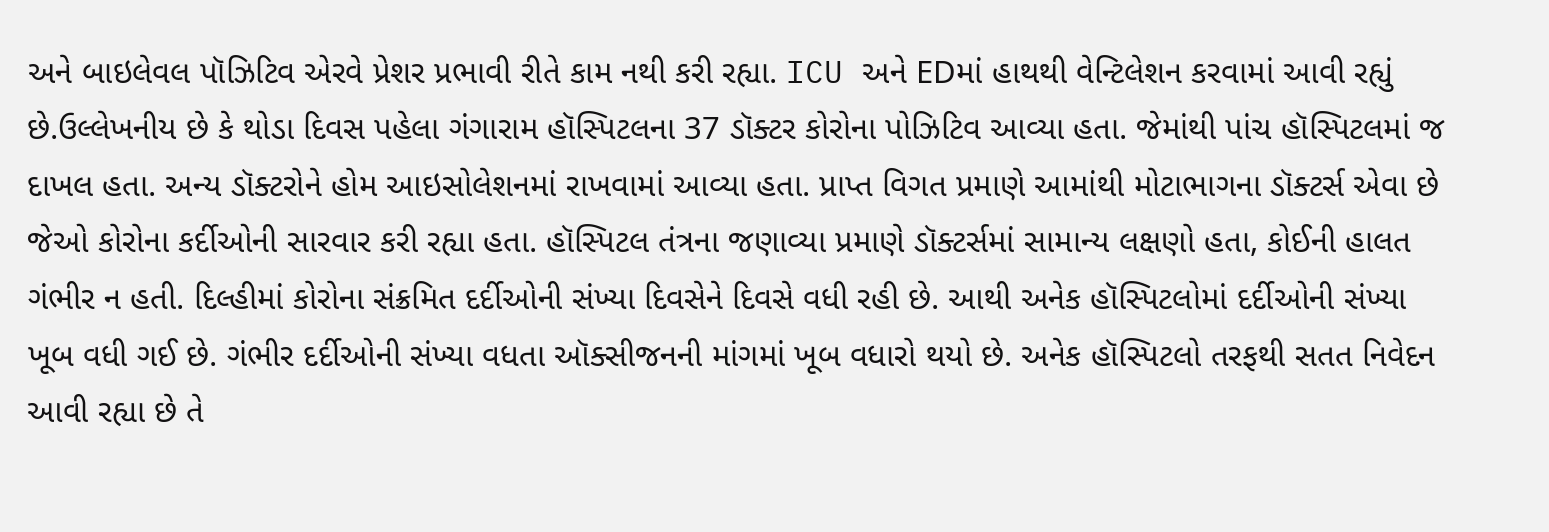અને બાઇલેવલ પૉઝિટિવ એરવે પ્રેશર પ્રભાવી રીતે કામ નથી કરી રહ્યા. ICU અને EDમાં હાથથી વેન્ટિલેશન કરવામાં આવી રહ્યું છે.ઉલ્લેખનીય છે કે થોડા દિવસ પહેલા ગંગારામ હૉસ્પિટલના 37 ડૉક્ટર કોરોના પોઝિટિવ આવ્યા હતા. જેમાંથી પાંચ હૉસ્પિટલમાં જ દાખલ હતા. અન્ય ડૉક્ટરોને હોમ આઇસોલેશનમાં રાખવામાં આવ્યા હતા. પ્રાપ્ત વિગત પ્રમાણે આમાંથી મોટાભાગના ડૉક્ટર્સ એવા છે જેઓ કોરોના કર્દીઓની સારવાર કરી રહ્યા હતા. હૉસ્પિટલ તંત્રના જણાવ્યા પ્રમાણે ડૉક્ટર્સમાં સામાન્ય લક્ષણો હતા, કોઈની હાલત ગંભીર ન હતી. દિલ્હીમાં કોરોના સંક્રમિત દર્દીઓની સંખ્યા દિવસેને દિવસે વધી રહી છે. આથી અનેક હૉસ્પિટલોમાં દર્દીઓની સંખ્યા ખૂબ વધી ગઈ છે. ગંભીર દર્દીઓની સંખ્યા વધતા ઑક્સીજનની માંગમાં ખૂબ વધારો થયો છે. અનેક હૉસ્પિટલો તરફથી સતત નિવેદન આવી રહ્યા છે તે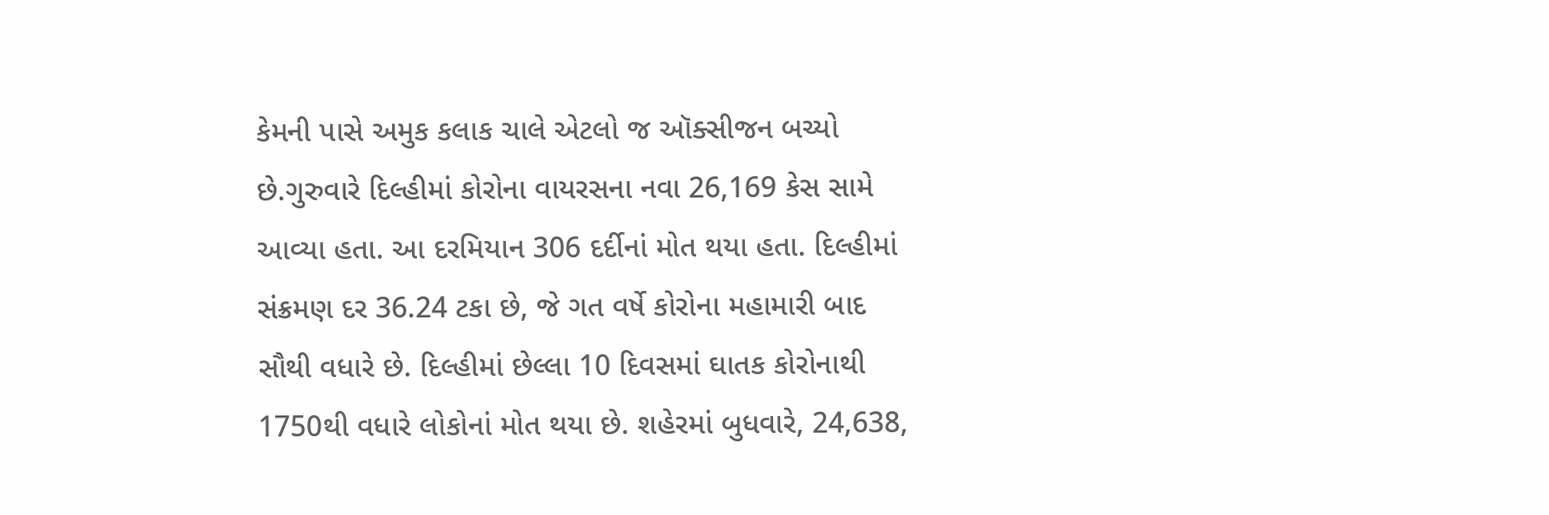કેમની પાસે અમુક કલાક ચાલે એટલો જ ઑક્સીજન બચ્યો છે.ગુરુવારે દિલ્હીમાં કોરોના વાયરસના નવા 26,169 કેસ સામે આવ્યા હતા. આ દરમિયાન 306 દર્દીનાં મોત થયા હતા. દિલ્હીમાં સંક્રમણ દર 36.24 ટકા છે, જે ગત વર્ષે કોરોના મહામારી બાદ સૌથી વધારે છે. દિલ્હીમાં છેલ્લા 10 દિવસમાં ઘાતક કોરોનાથી 1750થી વધારે લોકોનાં મોત થયા છે. શહેરમાં બુધવારે, 24,638,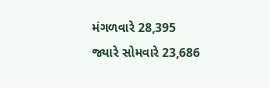મંગળવારે 28,395 જ્યારે સોમવારે 23,686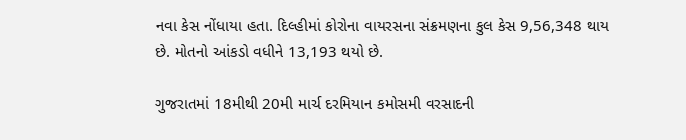નવા કેસ નોંધાયા હતા. દિલ્હીમાં કોરોના વાયરસના સંક્રમણના કુલ કેસ 9,56,348 થાય છે. મોતનો આંકડો વધીને 13,193 થયો છે.

ગુજરાતમાં 18મીથી 20મી માર્ચ દરમિયાન કમોસમી વરસાદની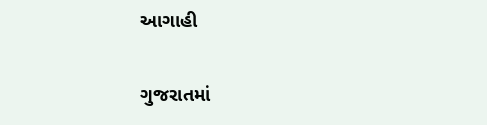આગાહી

ગુજરાતમાં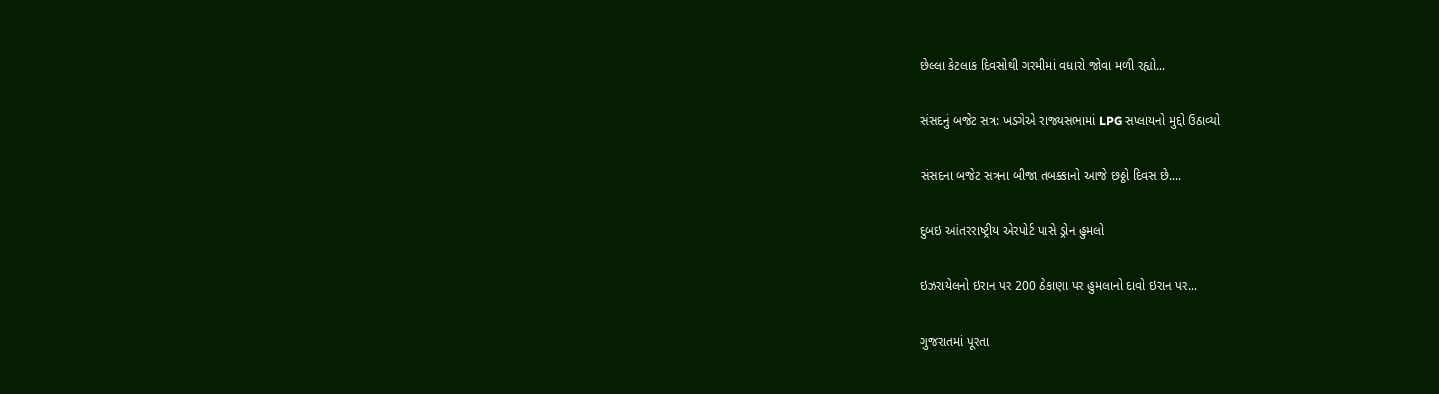છેલ્લા કેટલાક દિવસોથી ગરમીમાં વધારો જોવા મળી રહ્યો...

સંસદનું બજેટ સત્ર: ખડગેએ રાજ્યસભામાં LPG સપ્લાયનો મુદ્દો ઉઠાવ્યો

સંસદના બજેટ સત્રના બીજા તબક્કાનો આજે છઠ્ઠો દિવસ છે....

દુબઇ આંતરરાષ્ટ્રીય એરપોર્ટ પાસે ડ્રોન હુમલો

ઇઝરાયેલનો ઇરાન પર 200 ઠેકાણા પર હુમલાનો દાવો ઇરાન પર...

ગુજરાતમાં પૂરતા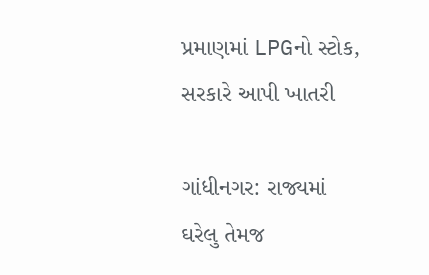પ્રમાણમાં LPGનો સ્ટોક, સરકારે આપી ખાતરી

ગાંધીનગર: રાજ્યમાં ઘરેલુ તેમજ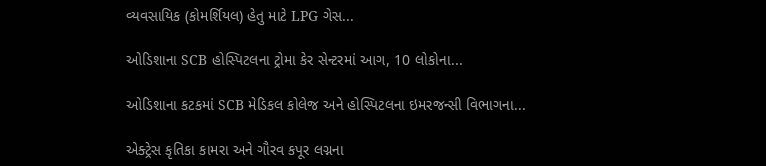વ્યવસાયિક (કોમર્શિયલ) હેતુ માટે LPG ગેસ...

ઓડિશાના SCB હોસ્પિટલના ટ્રોમા કેર સેન્ટરમાં આગ, 10 લોકોના...

ઓડિશાના કટકમાં SCB મેડિકલ કોલેજ અને હોસ્પિટલના ઇમરજન્સી વિભાગના...

એક્ટ્રેસ કૃતિકા કામરા અને ગૌરવ કપૂર લગ્નના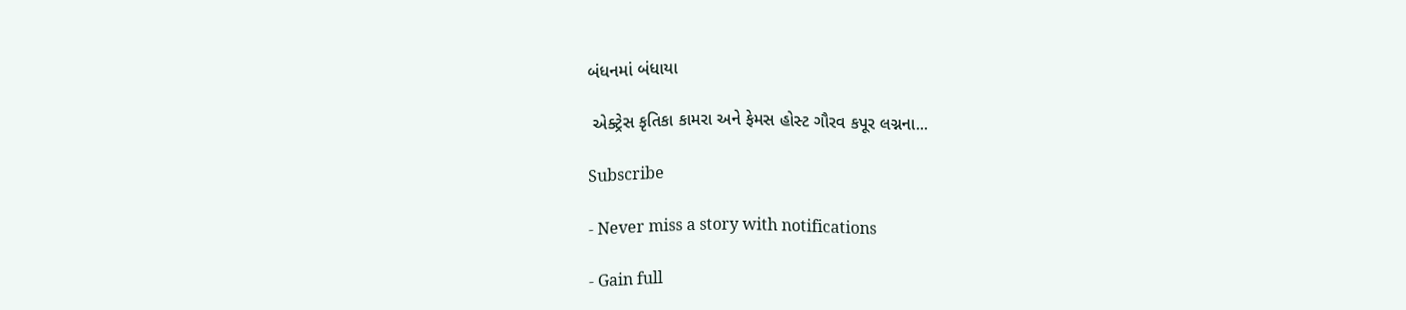બંધનમાં બંધાયા

 એક્ટ્રેસ કૃતિકા કામરા અને ફેમસ હોસ્ટ ગૌરવ કપૂર લગ્નના...

Subscribe

- Never miss a story with notifications

- Gain full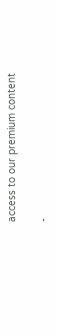access to our premium content

-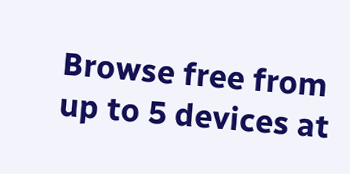Browse free from up to 5 devices at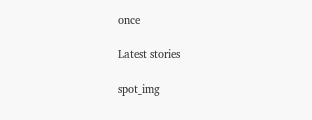once

Latest stories

spot_img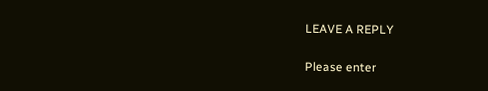LEAVE A REPLY

Please enter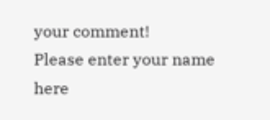your comment!
Please enter your name here